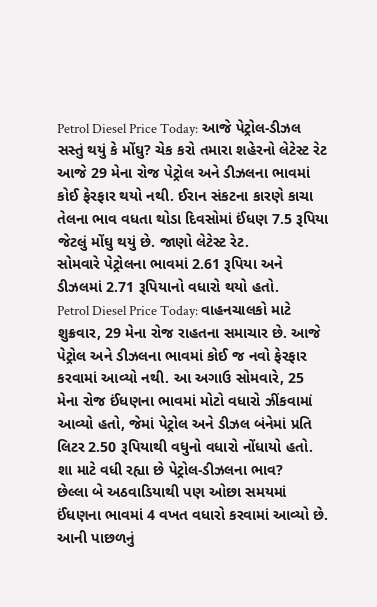Petrol Diesel Price Today: આજે પેટ્રોલ-ડીઝલ સસ્તું થયું કે મોંઘુ? ચેક કરો તમારા શહેરનો લેટેસ્ટ રેટ
આજે 29 મેના રોજ પેટ્રોલ અને ડીઝલના ભાવમાં કોઈ ફેરફાર થયો નથી. ઈરાન સંકટના કારણે કાચા તેલના ભાવ વધતા થોડા દિવસોમાં ઈંધણ 7.5 રૂપિયા જેટલું મોંઘુ થયું છે. જાણો લેટેસ્ટ રેટ.
સોમવારે પેટ્રોલના ભાવમાં 2.61 રૂપિયા અને ડીઝલમાં 2.71 રૂપિયાનો વધારો થયો હતો.
Petrol Diesel Price Today: વાહનચાલકો માટે શુક્રવાર, 29 મેના રોજ રાહતના સમાચાર છે. આજે પેટ્રોલ અને ડીઝલના ભાવમાં કોઈ જ નવો ફેરફાર કરવામાં આવ્યો નથી. આ અગાઉ સોમવારે, 25 મેના રોજ ઈંધણના ભાવમાં મોટો વધારો ઝીંકવામાં આવ્યો હતો, જેમાં પેટ્રોલ અને ડીઝલ બંનેમાં પ્રતિ લિટર 2.50 રૂપિયાથી વધુનો વધારો નોંધાયો હતો.
શા માટે વધી રહ્યા છે પેટ્રોલ-ડીઝલના ભાવ?
છેલ્લા બે અઠવાડિયાથી પણ ઓછા સમયમાં ઈંધણના ભાવમાં 4 વખત વધારો કરવામાં આવ્યો છે. આની પાછળનું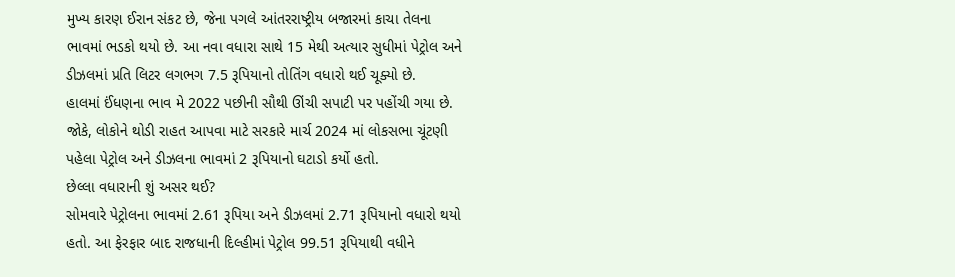મુખ્ય કારણ ઈરાન સંકટ છે, જેના પગલે આંતરરાષ્ટ્રીય બજારમાં કાચા તેલના ભાવમાં ભડકો થયો છે. આ નવા વધારા સાથે 15 મેથી અત્યાર સુધીમાં પેટ્રોલ અને ડીઝલમાં પ્રતિ લિટર લગભગ 7.5 રૂપિયાનો તોતિંગ વધારો થઈ ચૂક્યો છે.
હાલમાં ઈંધણના ભાવ મે 2022 પછીની સૌથી ઊંચી સપાટી પર પહોંચી ગયા છે. જોકે, લોકોને થોડી રાહત આપવા માટે સરકારે માર્ચ 2024 માં લોકસભા ચૂંટણી પહેલા પેટ્રોલ અને ડીઝલના ભાવમાં 2 રૂપિયાનો ઘટાડો કર્યો હતો.
છેલ્લા વધારાની શું અસર થઈ?
સોમવારે પેટ્રોલના ભાવમાં 2.61 રૂપિયા અને ડીઝલમાં 2.71 રૂપિયાનો વધારો થયો હતો. આ ફેરફાર બાદ રાજધાની દિલ્હીમાં પેટ્રોલ 99.51 રૂપિયાથી વધીને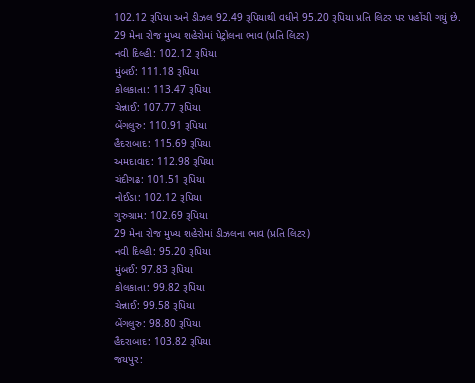102.12 રૂપિયા અને ડીઝલ 92.49 રૂપિયાથી વધીને 95.20 રૂપિયા પ્રતિ લિટર પર પહોંચી ગયું છે.
29 મેના રોજ મુખ્ય શહેરોમાં પેટ્રોલના ભાવ (પ્રતિ લિટર)
નવી દિલ્હી: 102.12 રૂપિયા
મુંબઈ: 111.18 રૂપિયા
કોલકાતા: 113.47 રૂપિયા
ચેન્નાઈ: 107.77 રૂપિયા
બેંગલુરુ: 110.91 રૂપિયા
હૈદરાબાદ: 115.69 રૂપિયા
અમદાવાદ: 112.98 રૂપિયા
ચંદીગઢ: 101.51 રૂપિયા
નોઈડા: 102.12 રૂપિયા
ગુરુગ્રામ: 102.69 રૂપિયા
29 મેના રોજ મુખ્ય શહેરોમાં ડીઝલના ભાવ (પ્રતિ લિટર)
નવી દિલ્હી: 95.20 રૂપિયા
મુંબઈ: 97.83 રૂપિયા
કોલકાતા: 99.82 રૂપિયા
ચેન્નાઈ: 99.58 રૂપિયા
બેંગલુરુ: 98.80 રૂપિયા
હૈદરાબાદ: 103.82 રૂપિયા
જયપુર: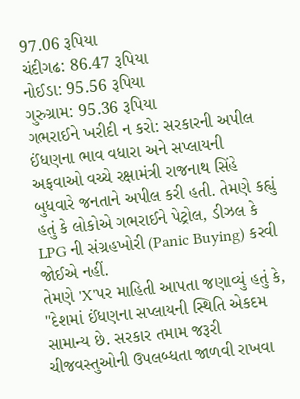97.06 રૂપિયા
ચંદીગઢ: 86.47 રૂપિયા
નોઈડા: 95.56 રૂપિયા
ગુરુગ્રામ: 95.36 રૂપિયા
ગભરાઈને ખરીદી ન કરો: સરકારની અપીલ
ઈંધણના ભાવ વધારા અને સપ્લાયની અફવાઓ વચ્ચે રક્ષામંત્રી રાજનાથ સિંહે બુધવારે જનતાને અપીલ કરી હતી. તેમણે કહ્યું હતું કે લોકોએ ગભરાઈને પેટ્રોલ, ડીઝલ કે LPG ની સંગ્રહખોરી (Panic Buying) કરવી જોઈએ નહીં.
તેમણે 'X'પર માહિતી આપતા જણાવ્યું હતું કે, "દેશમાં ઈંધણના સપ્લાયની સ્થિતિ એકદમ સામાન્ય છે. સરકાર તમામ જરૂરી ચીજવસ્તુઓની ઉપલબ્ધતા જાળવી રાખવા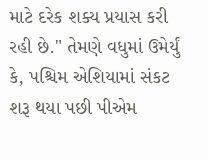માટે દરેક શક્ય પ્રયાસ કરી રહી છે." તેમણે વધુમાં ઉમેર્યું કે, પશ્ચિમ એશિયામાં સંકટ શરૂ થયા પછી પીએમ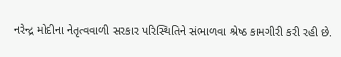નરેન્દ્ર મોદીના નેતૃત્વવાળી સરકાર પરિસ્થિતિને સંભાળવા શ્રેષ્ઠ કામગીરી કરી રહી છે.